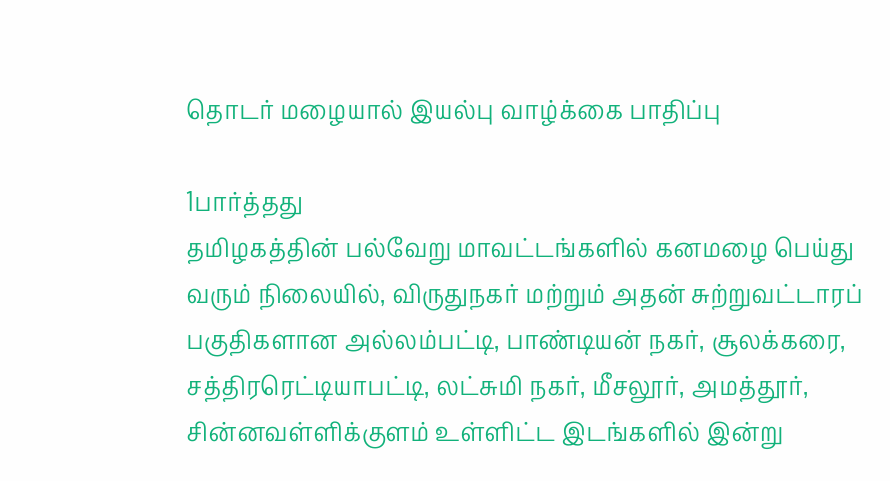தொடர் மழையால் இயல்பு வாழ்க்கை பாதிப்பு

1பார்த்தது
தமிழகத்தின் பல்வேறு மாவட்டங்களில் கனமழை பெய்து வரும் நிலையில், விருதுநகர் மற்றும் அதன் சுற்றுவட்டாரப் பகுதிகளான அல்லம்பட்டி, பாண்டியன் நகர், சூலக்கரை, சத்திரரெட்டியாபட்டி, லட்சுமி நகர், மீசலூர், அமத்தூர், சின்னவள்ளிக்குளம் உள்ளிட்ட இடங்களில் இன்று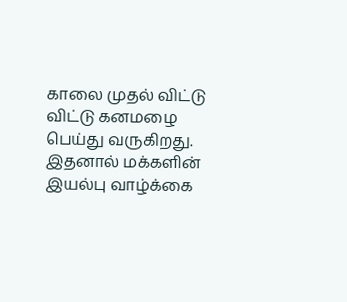காலை முதல் விட்டு விட்டு கனமழை பெய்து வருகிறது. இதனால் மக்களின் இயல்பு வாழ்க்கை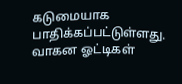கடுமையாக பாதிக்கப்பட்டுள்ளது. வாகன ஓட்டிகள்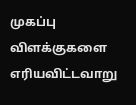முகப்பு விளக்குகளை எரியவிட்டவாறு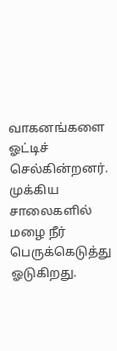வாகனங்களை ஓட்டிச் செல்கின்றனர். முக்கிய சாலைகளில் மழை நீர் பெருக்கெடுத்து ஓடுகிறது.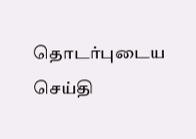தொடர்புடைய செய்தி